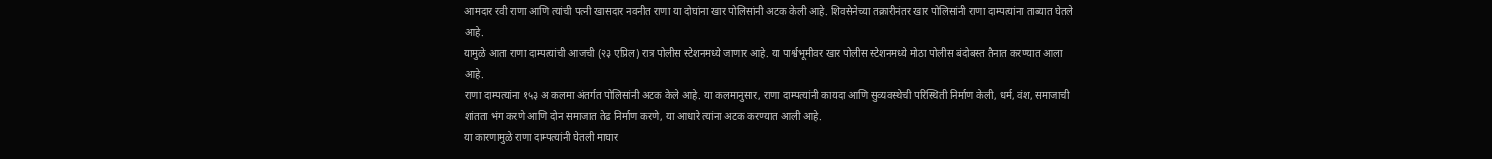आमदार रवी राणा आणि त्यांची पत्नी खासदार नवनीत राणा या दोघांना खार पोलिसांनी अटक केली आहे. शिवसेनेच्या तक्रारीनंतर खार पोलिसांनी राणा दाम्पत्यांना ताब्यात घेतले आहे.
यामुळे आता राणा दाम्पत्यांची आजची (२३ एप्रिल) रात्र पोलीस स्टेशनमध्ये जाणार आहे. या पार्श्वभूमीवर खार पोलीस स्टेशनमध्ये मोठा पोलीस बंदोबस्त तैनात करण्यात आला आहे.
राणा दाम्पत्यांना १५३ अ कलमा अंतर्गत पोलिसांनी अटक केले आहे. या कलमानुसार, राणा दाम्पत्यांनी कायदा आणि सुव्यवस्थेची परिस्थिती निर्माण केली, धर्म, वंश, समाजाची शांतता भंग करणे आणि दोन समाजात तेढ निर्माण करणे, या आधारे त्यांना अटक करण्यात आली आहे.
या कारणामुळे राणा दाम्पत्यांनी घेतली माघार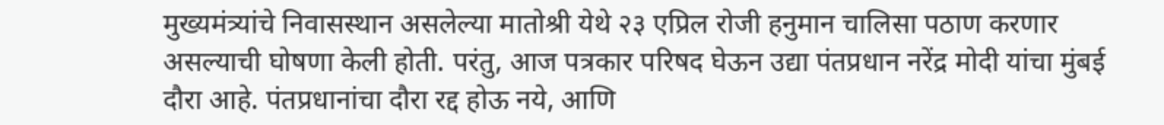मुख्यमंत्र्यांचे निवासस्थान असलेल्या मातोश्री येथे २३ एप्रिल रोजी हनुमान चालिसा पठाण करणार असल्याची घोषणा केली होती. परंतु, आज पत्रकार परिषद घेऊन उद्या पंतप्रधान नरेंद्र मोदी यांचा मुंबई दौरा आहे. पंतप्रधानांचा दौरा रद्द होऊ नये, आणि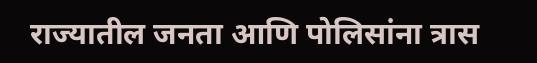राज्यातील जनता आणि पोलिसांना त्रास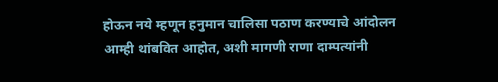होऊन नये म्हणून हनुमान चालिसा पठाण करण्याचे आंदोलन आम्ही थांबवित आहोत, अशी मागणी राणा दाम्पत्यांनी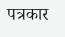पत्रकार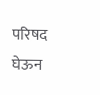परिषद घेऊन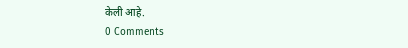केली आहे.
0 Comments